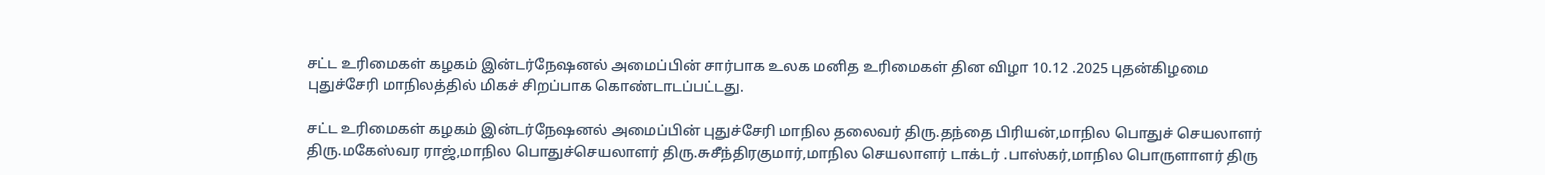சட்ட உரிமைகள் கழகம் இன்டர்நேஷனல் அமைப்பின் சார்பாக உலக மனித உரிமைகள் தின விழா 10.12 .2025 புதன்கிழமை புதுச்சேரி மாநிலத்தில் மிகச் சிறப்பாக கொண்டாடப்பட்டது.

சட்ட உரிமைகள் கழகம் இன்டர்நேஷனல் அமைப்பின் புதுச்சேரி மாநில தலைவர் திரு.தந்தை பிரியன்,மாநில பொதுச் செயலாளர் திரு.மகேஸ்வர ராஜ்,மாநில பொதுச்செயலாளர் திரு.சுசீந்திரகுமார்,மாநில செயலாளர் டாக்டர் .பாஸ்கர்,மாநில பொருளாளர் திரு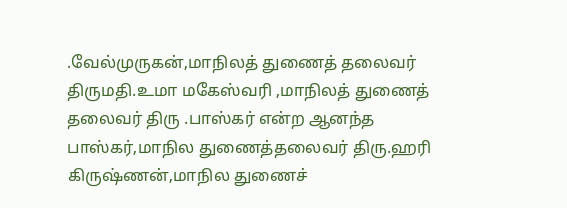.வேல்முருகன்,மாநிலத் துணைத் தலைவர் திருமதி.உமா மகேஸ்வரி ,மாநிலத் துணைத் தலைவர் திரு .பாஸ்கர் என்ற ஆனந்த பாஸ்கர்,மாநில துணைத்தலைவர் திரு.ஹரி கிருஷ்ணன்,மாநில துணைச்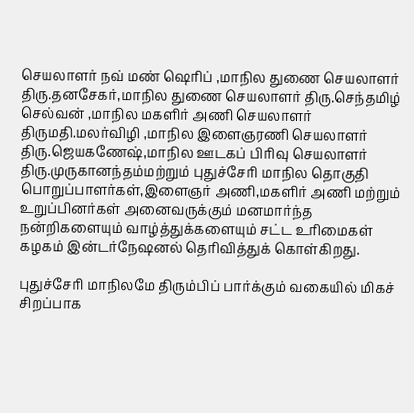செயலாளர் நவ் மண் ஷெரிப் ,மாநில துணை செயலாளர் திரு.தனசேகர்,மாநில துணை செயலாளர் திரு.செந்தமிழ் செல்வன் ,மாநில மகளிர் அணி செயலாளர் திருமதி.மலர்விழி ,மாநில இளைஞரணி செயலாளர் திரு.ஜெயகணேஷ்,மாநில ஊடகப் பிரிவு செயலாளர் திரு.முருகானந்தம்மற்றும் புதுச்சேரி மாநில தொகுதி பொறுப்பாளர்கள்,இளைஞர் அணி,மகளிர் அணி மற்றும் உறுப்பினர்கள் அனைவருக்கும் மனமார்ந்த நன்றிகளையும் வாழ்த்துக்களையும் சட்ட உரிமைகள் கழகம் இன்டர்நேஷனல் தெரிவித்துக் கொள்கிறது.

புதுச்சேரி மாநிலமே திரும்பிப் பார்க்கும் வகையில் மிகச் சிறப்பாக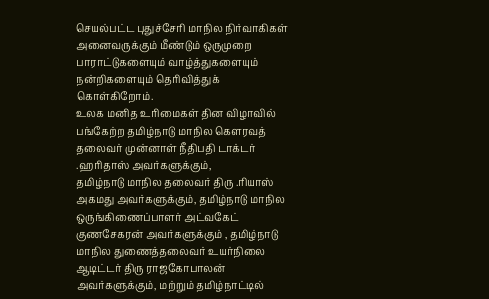செயல்பட்ட புதுச்சேரி மாநில நிர்வாகிகள் அனைவருக்கும் மீண்டும் ஒருமுறை பாராட்டுகளையும் வாழ்த்துகளையும் நன்றிகளையும் தெரிவித்துக் கொள்கிறோம்.
உலக மனித உரிமைகள் தின விழாவில் பங்கேற்ற தமிழ்நாடு மாநில கௌரவத் தலைவர் முன்னாள் நீதிபதி டாக்டர் .ஹரிதாஸ் அவர்களுக்கும்,
தமிழ்நாடு மாநில தலைவர் திரு .ரியாஸ் அகமது அவர்களுக்கும், தமிழ்நாடு மாநில ஒருங்கிணைப்பாளர் அட்வகேட் குணசேகரன் அவர்களுக்கும் , தமிழ்நாடு மாநில துணைத்தலைவர் உயர்நிலை ஆடிட்டர் திரு ராஜகோபாலன் அவர்களுக்கும், மற்றும் தமிழ்நாட்டில்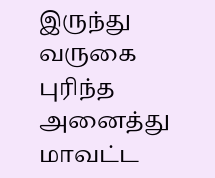இருந்து வருகை புரிந்த அனைத்து மாவட்ட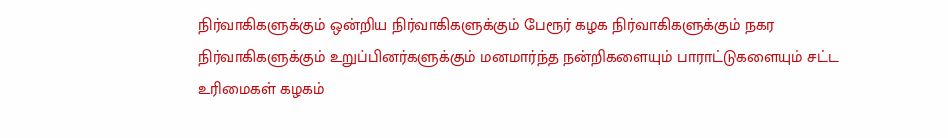நிர்வாகிகளுக்கும் ஒன்றிய நிர்வாகிகளுக்கும் பேரூர் கழக நிர்வாகிகளுக்கும் நகர நிர்வாகிகளுக்கும் உறுப்பினர்களுக்கும் மனமார்ந்த நன்றிகளையும் பாராட்டுகளையும் சட்ட உரிமைகள் கழகம்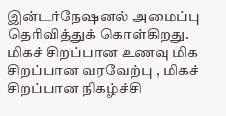இன்டர்நேஷனல் அமைப்பு தெரிவித்துக் கொள்கிறது.
மிகச் சிறப்பான உணவு மிக சிறப்பான வரவேற்பு , மிகச் சிறப்பான நிகழ்ச்சி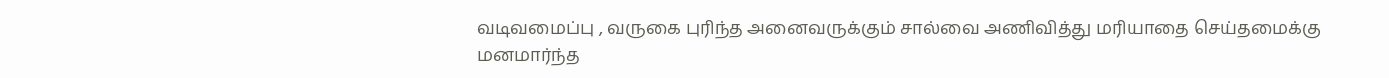வடிவமைப்பு , வருகை புரிந்த அனைவருக்கும் சால்வை அணிவித்து மரியாதை செய்தமைக்கு மனமார்ந்த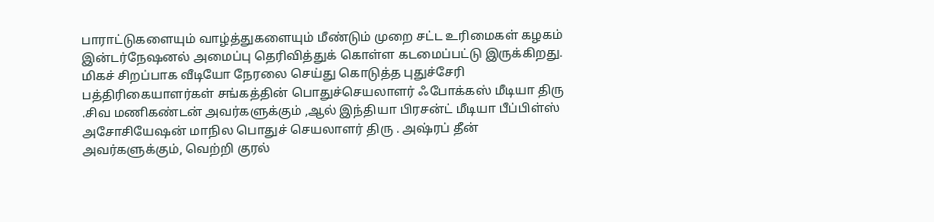பாராட்டுகளையும் வாழ்த்துகளையும் மீண்டும் முறை சட்ட உரிமைகள் கழகம் இன்டர்நேஷனல் அமைப்பு தெரிவித்துக் கொள்ள கடமைப்பட்டு இருக்கிறது.
மிகச் சிறப்பாக வீடியோ நேரலை செய்து கொடுத்த புதுச்சேரி பத்திரிகையாளர்கள் சங்கத்தின் பொதுச்செயலாளர் ஃபோக்கஸ் மீடியா திரு .சிவ மணிகண்டன் அவர்களுக்கும் ,ஆல் இந்தியா பிரசன்ட் மீடியா பீப்பிள்ஸ் அசோசியேஷன் மாநில பொதுச் செயலாளர் திரு . அஷ்ரப் தீன் அவர்களுக்கும், வெற்றி குரல்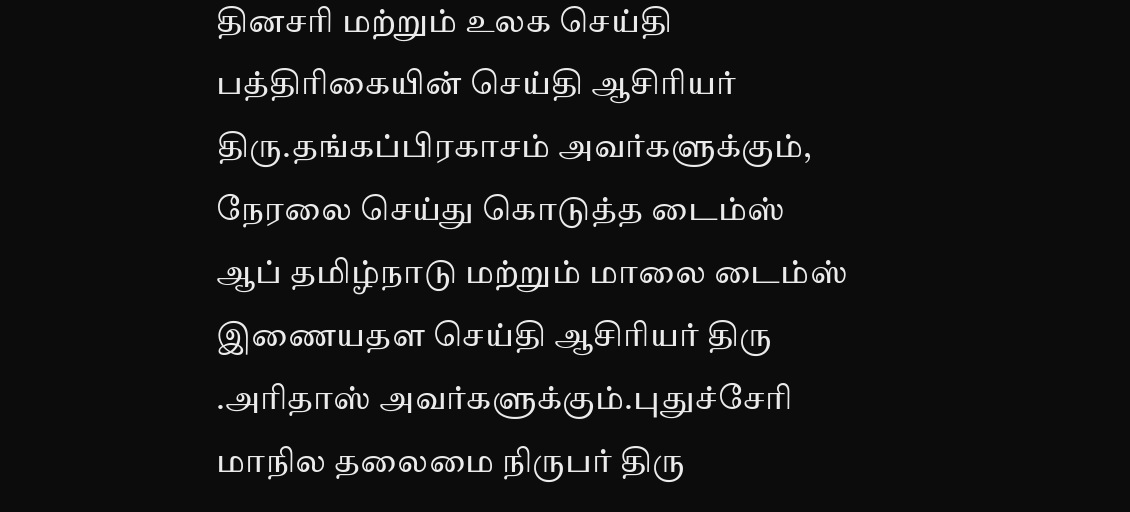தினசரி மற்றும் உலக செய்தி பத்திரிகையின் செய்தி ஆசிரியர் திரு.தங்கப்பிரகாசம் அவர்களுக்கும், நேரலை செய்து கொடுத்த டைம்ஸ் ஆப் தமிழ்நாடு மற்றும் மாலை டைம்ஸ் இணையதள செய்தி ஆசிரியர் திரு .அரிதாஸ் அவர்களுக்கும்.புதுச்சேரி மாநில தலைமை நிருபர் திரு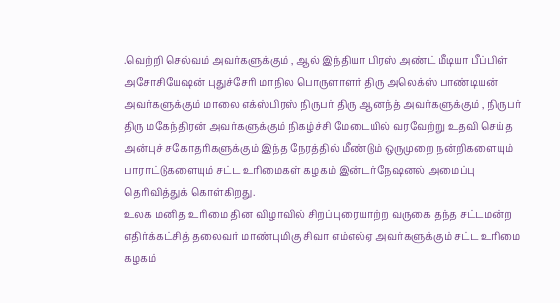.வெற்றி செல்வம் அவர்களுக்கும் , ஆல் இந்தியா பிரஸ் அண்ட் மீடியா பீப்பிள் அசோசியேஷன் புதுச்சேரி மாநில பொருளாளர் திரு அலெக்ஸ் பாண்டியன் அவர்களுக்கும் மாலை எக்ஸ்பிரஸ் நிருபர் திரு ஆனந்த் அவர்களுக்கும் , நிருபர் திரு மகேந்திரன் அவர்களுக்கும் நிகழ்ச்சி மேடையில் வரவேற்று உதவி செய்த அன்புச் சகோதரிகளுக்கும் இந்த நேரத்தில் மீண்டும் ஒருமுறை நன்றிகளையும் பாராட்டுகளையும் சட்ட உரிமைகள் கழகம் இன்டர்நேஷனல் அமைப்பு தெரிவித்துக் கொள்கிறது.
உலக மனித உரிமை தின விழாவில் சிறப்புரையாற்ற வருகை தந்த சட்டமன்ற எதிர்க்கட்சித் தலைவர் மாண்புமிகு சிவா எம்எல்ஏ அவர்களுக்கும் சட்ட உரிமை கழகம்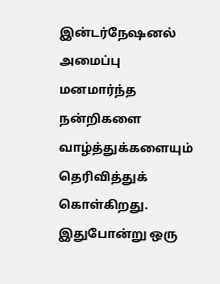இன்டர்நேஷனல் அமைப்பு மனமார்ந்த நன்றிகளை வாழ்த்துக்களையும் தெரிவித்துக் கொள்கிறது.
இதுபோன்று ஒரு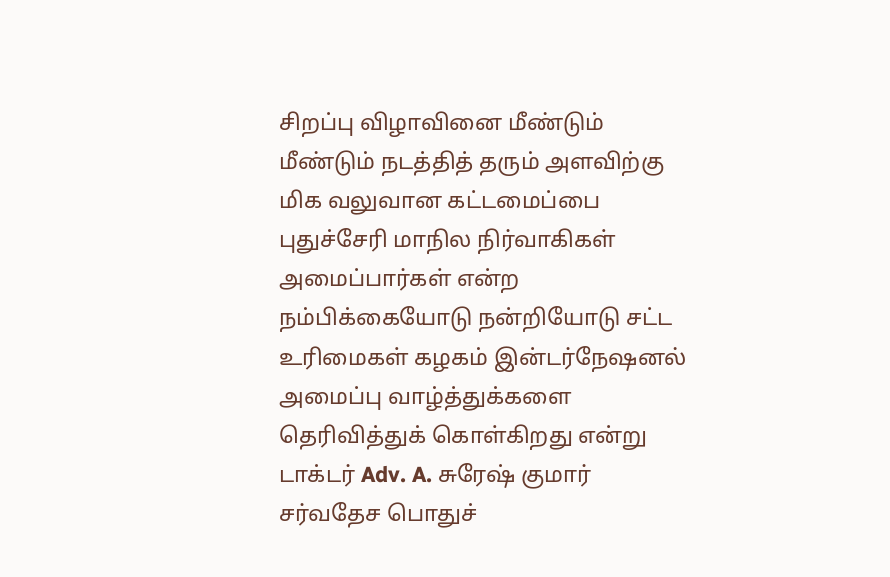சிறப்பு விழாவினை மீண்டும் மீண்டும் நடத்தித் தரும் அளவிற்கு மிக வலுவான கட்டமைப்பை புதுச்சேரி மாநில நிர்வாகிகள் அமைப்பார்கள் என்ற நம்பிக்கையோடு நன்றியோடு சட்ட உரிமைகள் கழகம் இன்டர்நேஷனல் அமைப்பு வாழ்த்துக்களை தெரிவித்துக் கொள்கிறது என்று டாக்டர் Adv. A. சுரேஷ் குமார் சர்வதேச பொதுச்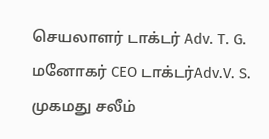செயலாளர் டாக்டர் Adv. T. G. மனோகர் CEO டாக்டர்Adv.V. S. முகமது சலீம்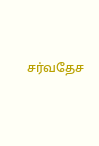சர்வதேச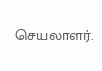செயலாளர்.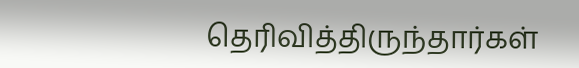தெரிவித்திருந்தார்கள்